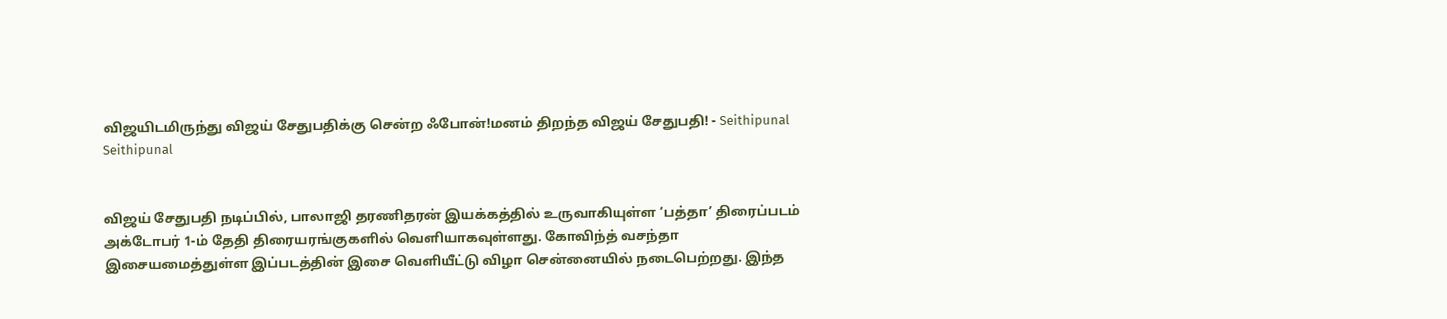விஜயிடமிருந்து விஜய் சேதுபதிக்கு சென்ற ஃபோன்!மனம் திறந்த விஜய் சேதுபதி! - Seithipunal
Seithipunal


விஜய் சேதுபதி நடிப்பில், பாலாஜி தரணிதரன் இயக்கத்தில் உருவாகியுள்ள ‘பத்தா’ திரைப்படம் அக்டோபர் 1-ம் தேதி திரையரங்குகளில் வெளியாகவுள்ளது. கோவிந்த் வசந்தா இசையமைத்துள்ள இப்படத்தின் இசை வெளியீட்டு விழா சென்னையில் நடைபெற்றது. இந்த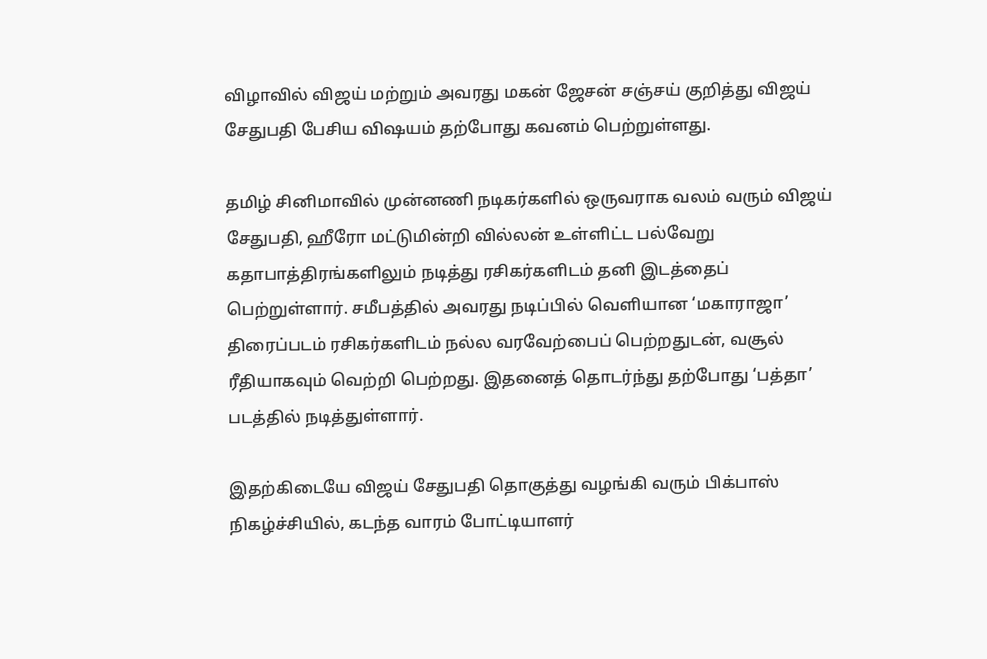விழாவில் விஜய் மற்றும் அவரது மகன் ஜேசன் சஞ்சய் குறித்து விஜய் சேதுபதி பேசிய விஷயம் தற்போது கவனம் பெற்றுள்ளது.

தமிழ் சினிமாவில் முன்னணி நடிகர்களில் ஒருவராக வலம் வரும் விஜய் சேதுபதி, ஹீரோ மட்டுமின்றி வில்லன் உள்ளிட்ட பல்வேறு கதாபாத்திரங்களிலும் நடித்து ரசிகர்களிடம் தனி இடத்தைப் பெற்றுள்ளார். சமீபத்தில் அவரது நடிப்பில் வெளியான ‘மகாராஜா’ திரைப்படம் ரசிகர்களிடம் நல்ல வரவேற்பைப் பெற்றதுடன், வசூல் ரீதியாகவும் வெற்றி பெற்றது. இதனைத் தொடர்ந்து தற்போது ‘பத்தா’ படத்தில் நடித்துள்ளார்.

இதற்கிடையே விஜய் சேதுபதி தொகுத்து வழங்கி வரும் பிக்பாஸ் நிகழ்ச்சியில், கடந்த வாரம் போட்டியாளர்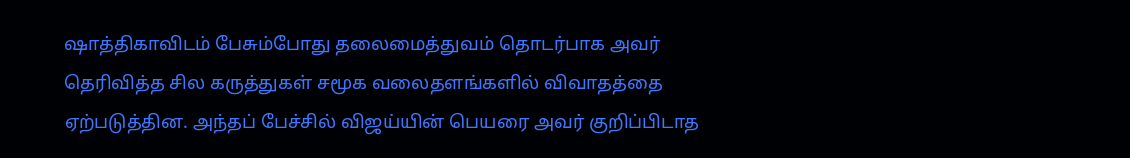ஷாத்திகாவிடம் பேசும்போது தலைமைத்துவம் தொடர்பாக அவர் தெரிவித்த சில கருத்துகள் சமூக வலைதளங்களில் விவாதத்தை ஏற்படுத்தின. அந்தப் பேச்சில் விஜய்யின் பெயரை அவர் குறிப்பிடாத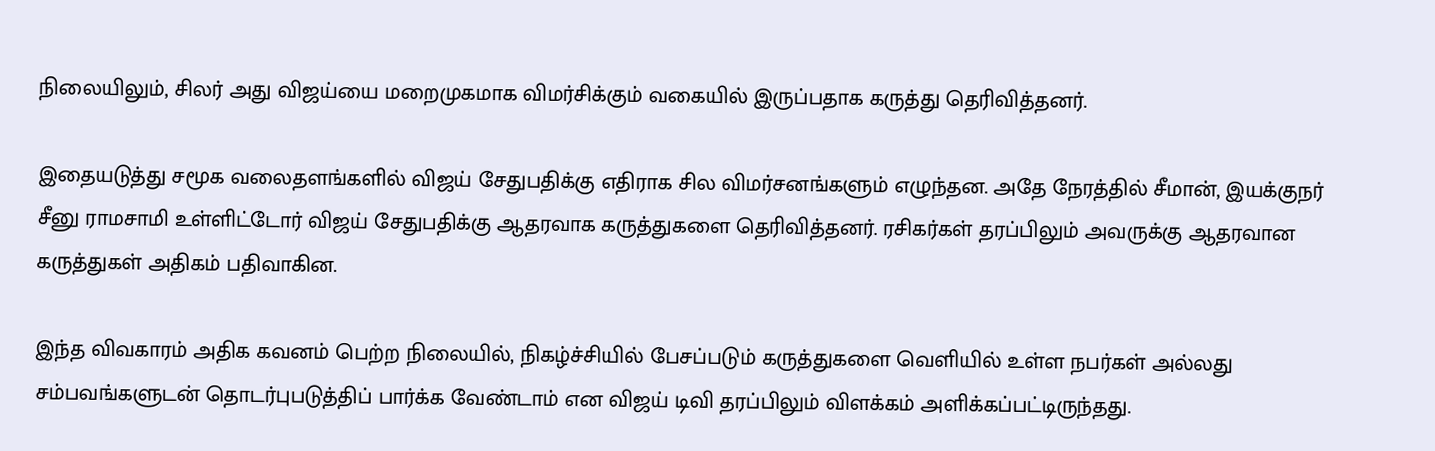நிலையிலும், சிலர் அது விஜய்யை மறைமுகமாக விமர்சிக்கும் வகையில் இருப்பதாக கருத்து தெரிவித்தனர்.

இதையடுத்து சமூக வலைதளங்களில் விஜய் சேதுபதிக்கு எதிராக சில விமர்சனங்களும் எழுந்தன. அதே நேரத்தில் சீமான், இயக்குநர் சீனு ராமசாமி உள்ளிட்டோர் விஜய் சேதுபதிக்கு ஆதரவாக கருத்துகளை தெரிவித்தனர். ரசிகர்கள் தரப்பிலும் அவருக்கு ஆதரவான கருத்துகள் அதிகம் பதிவாகின.

இந்த விவகாரம் அதிக கவனம் பெற்ற நிலையில், நிகழ்ச்சியில் பேசப்படும் கருத்துகளை வெளியில் உள்ள நபர்கள் அல்லது சம்பவங்களுடன் தொடர்புபடுத்திப் பார்க்க வேண்டாம் என விஜய் டிவி தரப்பிலும் விளக்கம் அளிக்கப்பட்டிருந்தது.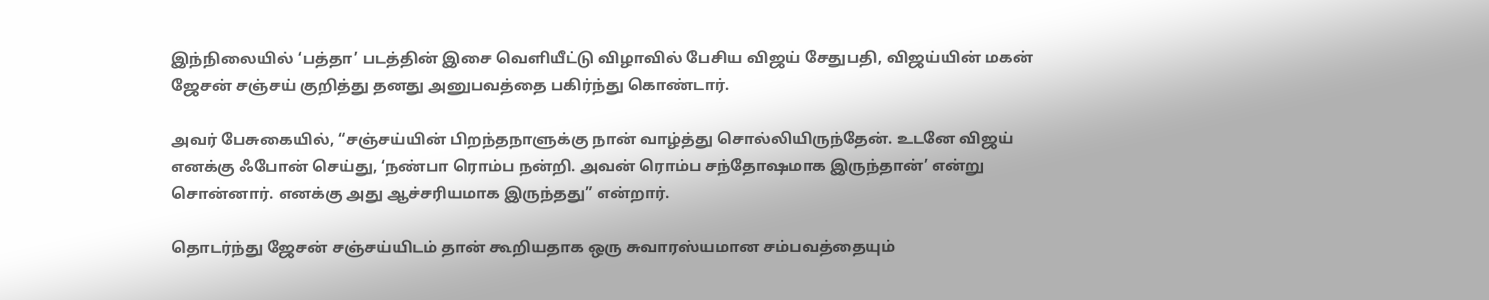இந்நிலையில் ‘பத்தா’ படத்தின் இசை வெளியீட்டு விழாவில் பேசிய விஜய் சேதுபதி, விஜய்யின் மகன் ஜேசன் சஞ்சய் குறித்து தனது அனுபவத்தை பகிர்ந்து கொண்டார்.

அவர் பேசுகையில், “சஞ்சய்யின் பிறந்தநாளுக்கு நான் வாழ்த்து சொல்லியிருந்தேன். உடனே விஜய் எனக்கு ஃபோன் செய்து, ‘நண்பா ரொம்ப நன்றி. அவன் ரொம்ப சந்தோஷமாக இருந்தான்’ என்று சொன்னார். எனக்கு அது ஆச்சரியமாக இருந்தது” என்றார்.

தொடர்ந்து ஜேசன் சஞ்சய்யிடம் தான் கூறியதாக ஒரு சுவாரஸ்யமான சம்பவத்தையும்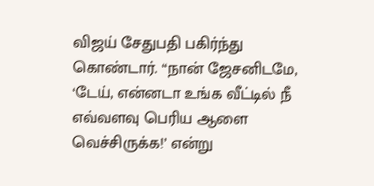விஜய் சேதுபதி பகிர்ந்து கொண்டார். “நான் ஜேசனிடமே, ‘டேய், என்னடா உங்க வீட்டில் நீ எவ்வளவு பெரிய ஆளை வெச்சிருக்க!’ என்று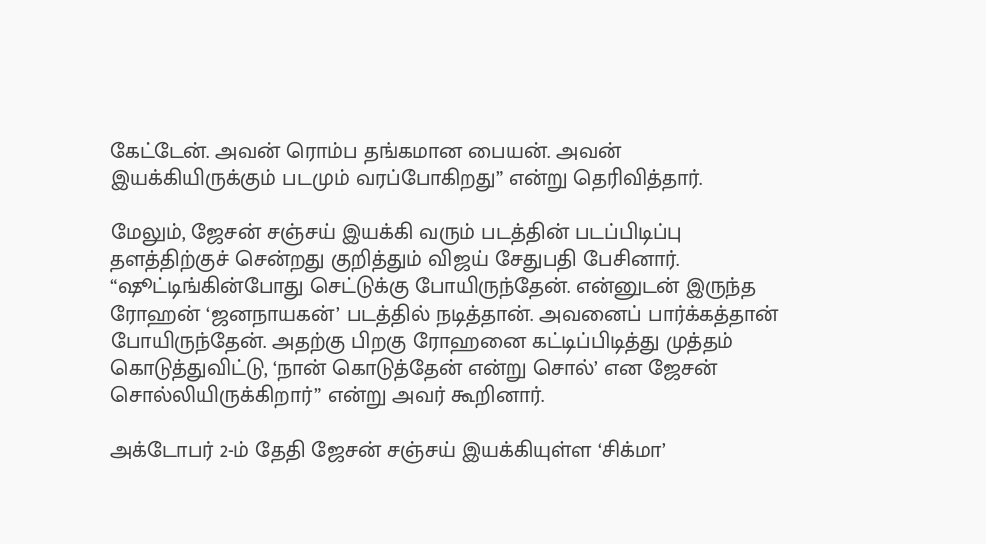கேட்டேன். அவன் ரொம்ப தங்கமான பையன். அவன் இயக்கியிருக்கும் படமும் வரப்போகிறது” என்று தெரிவித்தார்.

மேலும், ஜேசன் சஞ்சய் இயக்கி வரும் படத்தின் படப்பிடிப்பு தளத்திற்குச் சென்றது குறித்தும் விஜய் சேதுபதி பேசினார். “ஷூட்டிங்கின்போது செட்டுக்கு போயிருந்தேன். என்னுடன் இருந்த ரோஹன் ‘ஜனநாயகன்’ படத்தில் நடித்தான். அவனைப் பார்க்கத்தான் போயிருந்தேன். அதற்கு பிறகு ரோஹனை கட்டிப்பிடித்து முத்தம் கொடுத்துவிட்டு, ‘நான் கொடுத்தேன் என்று சொல்’ என ஜேசன் சொல்லியிருக்கிறார்” என்று அவர் கூறினார்.

அக்டோபர் 2-ம் தேதி ஜேசன் சஞ்சய் இயக்கியுள்ள ‘சிக்மா’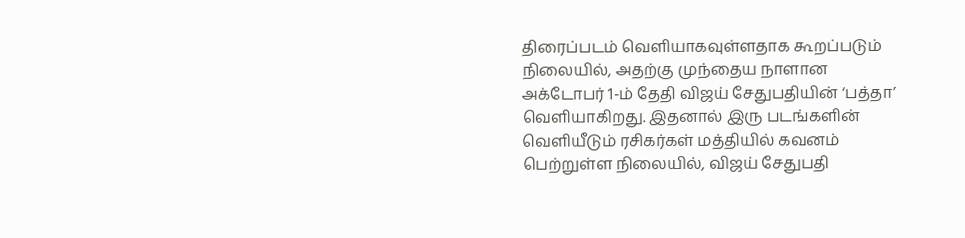திரைப்படம் வெளியாகவுள்ளதாக கூறப்படும் நிலையில், அதற்கு முந்தைய நாளான அக்டோபர் 1-ம் தேதி விஜய் சேதுபதியின் ‘பத்தா’ வெளியாகிறது. இதனால் இரு படங்களின் வெளியீடும் ரசிகர்கள் மத்தியில் கவனம் பெற்றுள்ள நிலையில், விஜய் சேதுபதி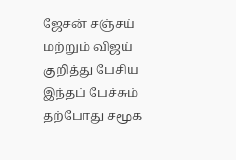ஜேசன் சஞ்சய் மற்றும் விஜய் குறித்து பேசிய இந்தப் பேச்சும் தற்போது சமூக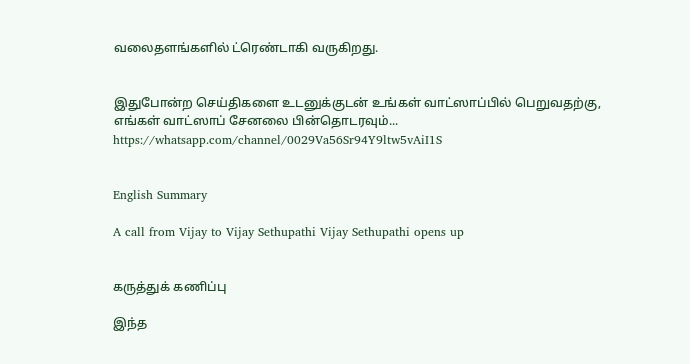வலைதளங்களில் ட்ரெண்டாகி வருகிறது.


இதுபோன்ற செய்திகளை உடனுக்குடன் உங்கள் வாட்ஸாப்பில் பெறுவதற்கு, எங்கள் வாட்ஸாப் சேனலை பின்தொடரவும்... https://whatsapp.com/channel/0029Va56Sr94Y9ltw5vAiI1S


English Summary

A call from Vijay to Vijay Sethupathi Vijay Sethupathi opens up


கருத்துக் கணிப்பு

இந்த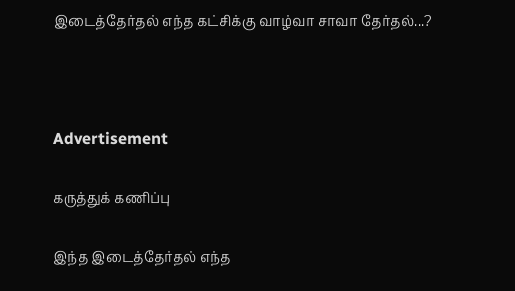இடைத்தேர்தல் எந்த கட்சிக்கு வாழ்வா சாவா தேர்தல்...?



Advertisement

கருத்துக் கணிப்பு

இந்த இடைத்தேர்தல் எந்த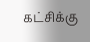கட்சிக்கு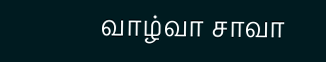வாழ்வா சாவா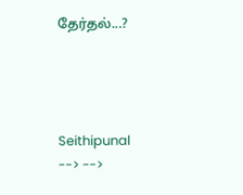தேர்தல்...?




Seithipunal
--> -->